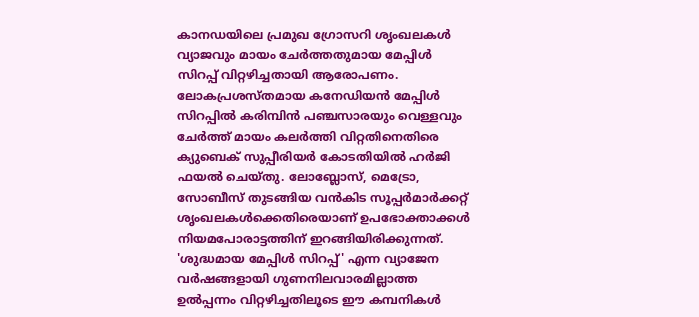കാനഡയിലെ പ്രമുഖ ഗ്രോസറി ശൃംഖലകൾ വ്യാജവും മായം ചേർത്തതുമായ മേപ്പിൾ സിറപ്പ് വിറ്റഴിച്ചതായി ആരോപണം. ലോകപ്രശസ്തമായ കനേഡിയൻ മേപ്പിൾ സിറപ്പിൽ കരിമ്പിൻ പഞ്ചസാരയും വെള്ളവും ചേർത്ത് മായം കലർത്തി വിറ്റതിനെതിരെ ക്യുബെക് സുപ്പീരിയർ കോടതിയിൽ ഹർജി ഫയൽ ചെയ്തു. ലോബ്ലോസ്, മെട്രോ, സോബീസ് തുടങ്ങിയ വൻകിട സൂപ്പർമാർക്കറ്റ് ശൃംഖലകൾക്കെതിരെയാണ് ഉപഭോക്താക്കൾ നിയമപോരാട്ടത്തിന് ഇറങ്ങിയിരിക്കുന്നത്.
'ശുദ്ധമായ മേപ്പിൾ സിറപ്പ്' എന്ന വ്യാജേന വർഷങ്ങളായി ഗുണനിലവാരമില്ലാത്ത ഉൽപ്പന്നം വിറ്റഴിച്ചതിലൂടെ ഈ കമ്പനികൾ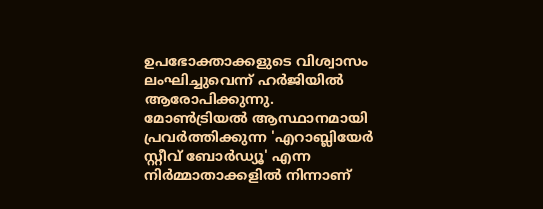ഉപഭോക്താക്കളുടെ വിശ്വാസം ലംഘിച്ചുവെന്ന് ഹർജിയിൽ ആരോപിക്കുന്നു. മോൺട്രിയൽ ആസ്ഥാനമായി പ്രവർത്തിക്കുന്ന 'എറാബ്ലിയേർ സ്റ്റീവ് ബോർഡ്യൂ' എന്ന നിർമ്മാതാക്കളിൽ നിന്നാണ്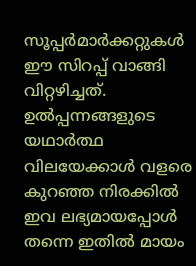സൂപ്പർമാർക്കറ്റുകൾ ഈ സിറപ്പ് വാങ്ങി വിറ്റഴിച്ചത്. ഉൽപ്പന്നങ്ങളുടെ യഥാർത്ഥ വിലയേക്കാൾ വളരെ കുറഞ്ഞ നിരക്കിൽ ഇവ ലഭ്യമായപ്പോൾ തന്നെ ഇതിൽ മായം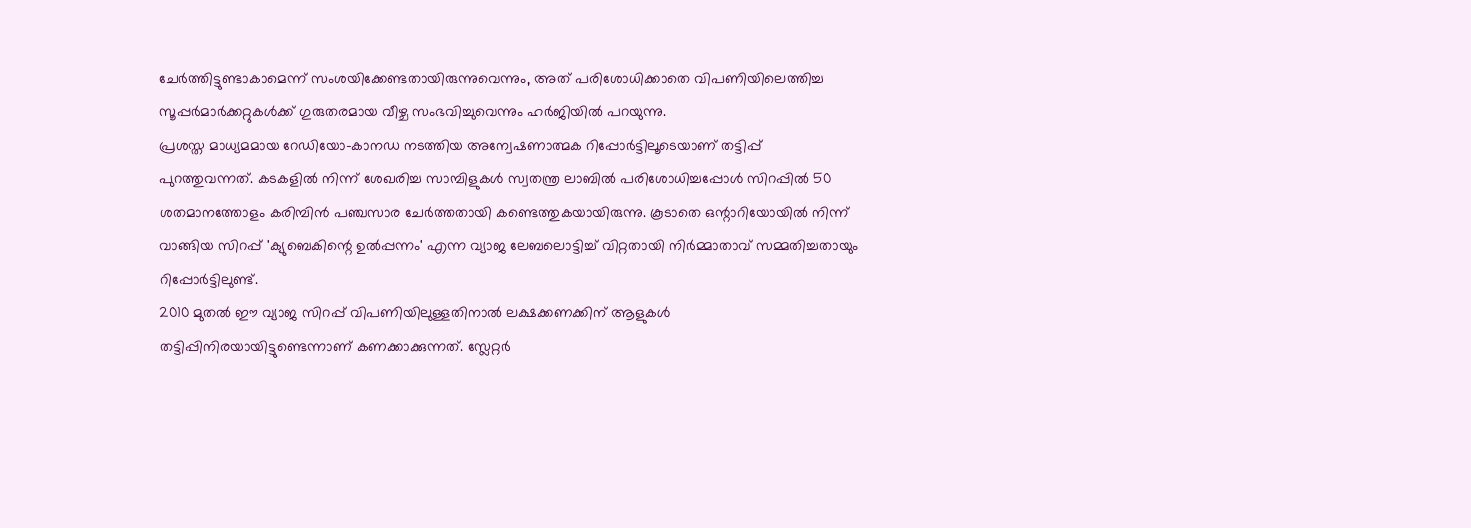ചേർത്തിട്ടുണ്ടാകാമെന്ന് സംശയിക്കേണ്ടതായിരുന്നുവെന്നും, അത് പരിശോധിക്കാതെ വിപണിയിലെത്തിച്ച സൂപ്പർമാർക്കറ്റുകൾക്ക് ഗുരുതരമായ വീഴ്ച സംഭവിച്ചുവെന്നും ഹർജിയിൽ പറയുന്നു.
പ്രശസ്ത മാധ്യമമായ റേഡിയോ-കാനഡ നടത്തിയ അന്വേഷണാത്മക റിപ്പോർട്ടിലൂടെയാണ് തട്ടിപ്പ് പുറത്തുവന്നത്. കടകളിൽ നിന്ന് ശേഖരിച്ച സാമ്പിളുകൾ സ്വതന്ത്ര ലാബിൽ പരിശോധിച്ചപ്പോൾ സിറപ്പിൽ 50 ശതമാനത്തോളം കരിമ്പിൻ പഞ്ചസാര ചേർത്തതായി കണ്ടെത്തുകയായിരുന്നു. കൂടാതെ ഒന്റാറിയോയിൽ നിന്ന് വാങ്ങിയ സിറപ്പ് 'ക്യുബെകിന്റെ ഉൽപ്പന്നം' എന്ന വ്യാജ ലേബലൊട്ടിച്ച് വിറ്റതായി നിർമ്മാതാവ് സമ്മതിച്ചതായും റിപ്പോർട്ടിലുണ്ട്.
2010 മുതൽ ഈ വ്യാജ സിറപ്പ് വിപണിയിലുള്ളതിനാൽ ലക്ഷക്കണക്കിന് ആളുകൾ തട്ടിപ്പിനിരയായിട്ടുണ്ടെന്നാണ് കണക്കാക്കുന്നത്. സ്ലേറ്റർ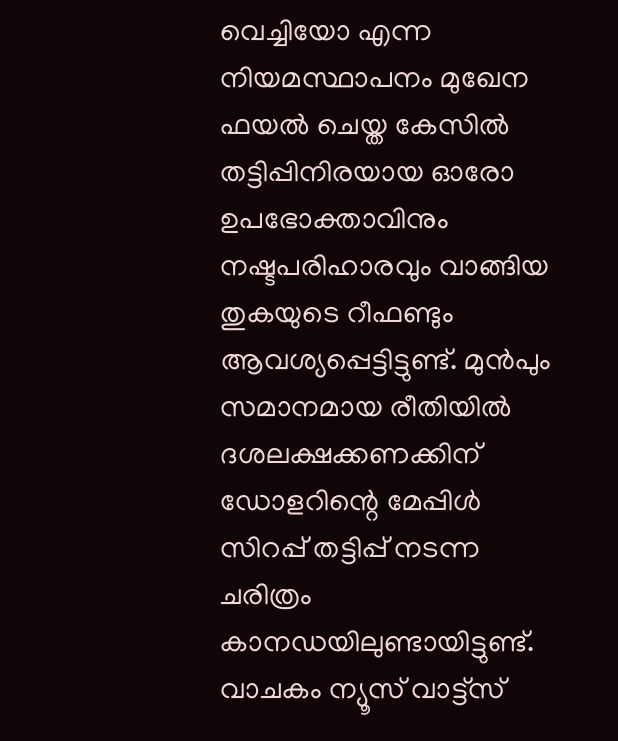വെച്ചിയോ എന്ന നിയമസ്ഥാപനം മുഖേന ഫയൽ ചെയ്ത കേസിൽ തട്ടിപ്പിനിരയായ ഓരോ ഉപഭോക്താവിനും നഷ്ടപരിഹാരവും വാങ്ങിയ തുകയുടെ റീഫണ്ടും ആവശ്യപ്പെട്ടിട്ടുണ്ട്. മുൻപും സമാനമായ രീതിയിൽ ദശലക്ഷക്കണക്കിന് ഡോളറിന്റെ മേപ്പിൾ സിറപ്പ് തട്ടിപ്പ് നടന്ന ചരിത്രം കാനഡയിലുണ്ടായിട്ടുണ്ട്.
വാചകം ന്യൂസ് വാട്ട്സ്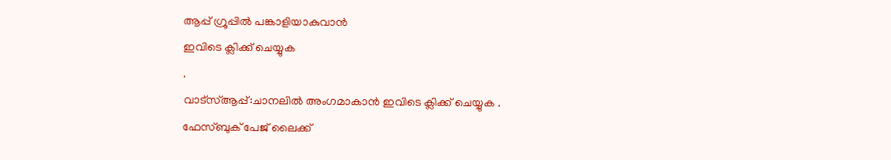ആപ്പ് ഗ്രൂപ്പിൽ പങ്കാളിയാകുവാൻ
ഇവിടെ ക്ലിക്ക് ചെയ്യുക
.
വാട്സ്ആപ്പ്:ചാനലിൽ അംഗമാകാൻ ഇവിടെ ക്ലിക്ക് ചെയ്യുക .
ഫേസ്ബുക് പേജ് ലൈക്ക്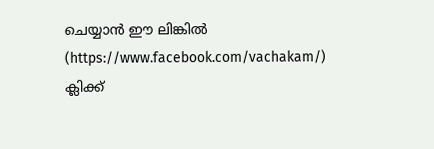ചെയ്യാൻ ഈ ലിങ്കിൽ (https://www.facebook.com/vachakam/) ക്ലിക്ക്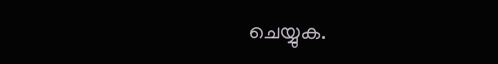ചെയ്യുക.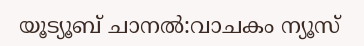യൂട്യൂബ് ചാനൽ:വാചകം ന്യൂസ്